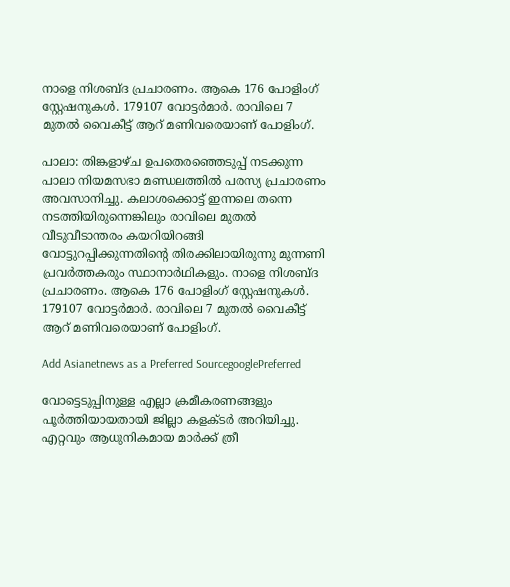നാളെ നിശബ്ദ പ്രചാരണം. ആകെ 176 പോളിംഗ് സ്റ്റേഷനുകള്‍. 179107 വോട്ടര്‍മാര്‍. രാവിലെ 7 മുതല്‍ വൈകീട്ട് ആറ് മണിവരെയാണ് പോളിംഗ്.

പാലാ: തിങ്കളാഴ്ച ഉപതെരഞ്ഞെടുപ്പ് നടക്കുന്ന പാലാ നിയമസഭാ മണ്ഡലത്തിൽ പരസ്യ പ്രചാരണം അവസാനിച്ചു. കലാശക്കൊട്ട് ഇന്നലെ തന്നെ നടത്തിയിരുന്നെങ്കിലും രാവിലെ മുതല്‍ വീടുവീടാന്തരം കയറിയിറങ്ങി വോട്ടുറപ്പിക്കുന്നതിന്‍റെ തിരക്കിലായിരുന്നു മുന്നണി പ്രവര്‍ത്തകരും സ്ഥാനാർഥികളും. നാളെ നിശബ്ദ പ്രചാരണം. ആകെ 176 പോളിംഗ് സ്റ്റേഷനുകള്‍. 179107 വോട്ടര്‍മാര്‍. രാവിലെ 7 മുതല്‍ വൈകീട്ട് ആറ് മണിവരെയാണ് പോളിംഗ്.

Add Asianetnews as a Preferred SourcegooglePreferred

വോട്ടെടുപ്പിനുള്ള എല്ലാ ക്രമീകരണങ്ങളും പൂര്‍ത്തിയായതായി ജില്ലാ കളക്ടര്‍ അറിയിച്ചു. എറ്റവും ആധുനികമായ മാർക്ക് ത്രീ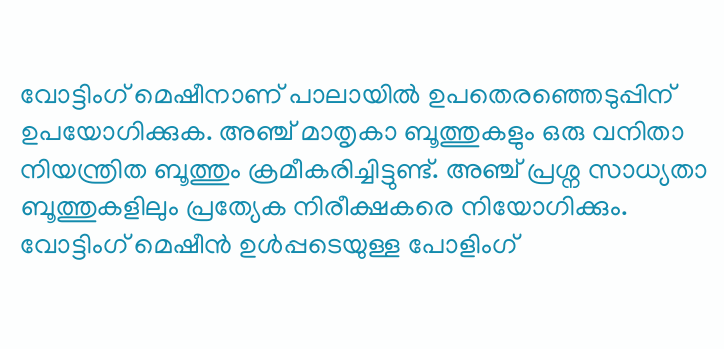വോട്ടിംഗ് മെഷീനാണ് പാലായിൽ ഉപതെരഞ്ഞെടുപ്പിന് ഉപയോഗിക്കുക. അഞ്ച് മാതൃകാ ബൂത്തുകളും ഒരു വനിതാ നിയന്ത്രിത ബൂത്തും ക്രമീകരിച്ചിട്ടുണ്ട്. അഞ്ച് പ്രശ്ന സാധ്യതാ ബൂത്തുകളിലും പ്രത്യേക നിരീക്ഷകരെ നിയോഗിക്കും. വോട്ടിംഗ് മെഷീൻ ഉള്‍പ്പടെയുള്ള പോളിംഗ്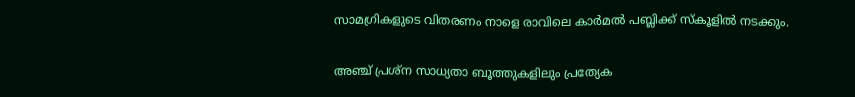സാമഗ്രികളുടെ വിതരണം നാളെ രാവിലെ കാര്‍മല്‍ പബ്ലിക്ക് സ്കൂളില്‍ നടക്കും.

അഞ്ച് പ്രശ്ന സാധ്യതാ ബൂത്തുകളിലും പ്രത്യേക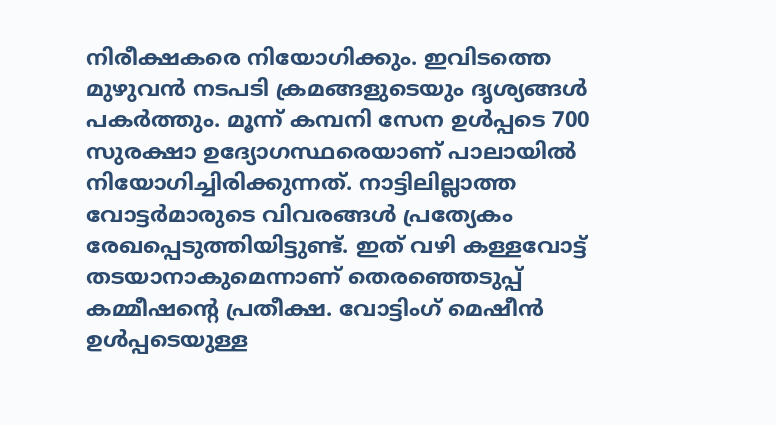നിരീക്ഷകരെ നിയോഗിക്കും. ഇവിടത്തെ മുഴുവൻ നടപടി ക്രമങ്ങളുടെയും ദൃശ്യങ്ങൾ പകര്‍ത്തും. മൂന്ന് കമ്പനി സേന ഉള്‍പ്പടെ 700 സുരക്ഷാ ഉദ്യോഗസ്ഥരെയാണ് പാലായിൽ നിയോഗിച്ചിരിക്കുന്നത്. നാട്ടിലില്ലാത്ത വോട്ടര്‍മാരുടെ വിവരങ്ങള്‍ പ്രത്യേകം രേഖപ്പെടുത്തിയിട്ടുണ്ട്. ഇത് വഴി കള്ളവോട്ട് തടയാനാകുമെന്നാണ് തെരഞ്ഞെടുപ്പ് കമ്മീഷന്‍റെ പ്രതീക്ഷ. വോട്ടിംഗ് മെഷീൻ ഉള്‍പ്പടെയുള്ള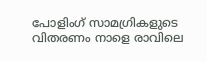പോളിംഗ് സാമഗ്രികളുടെ വിതരണം നാളെ രാവിലെ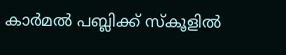കാര്‍മല്‍ പബ്ലിക്ക് സ്കൂളില്‍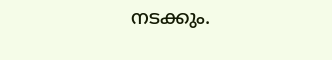നടക്കും.